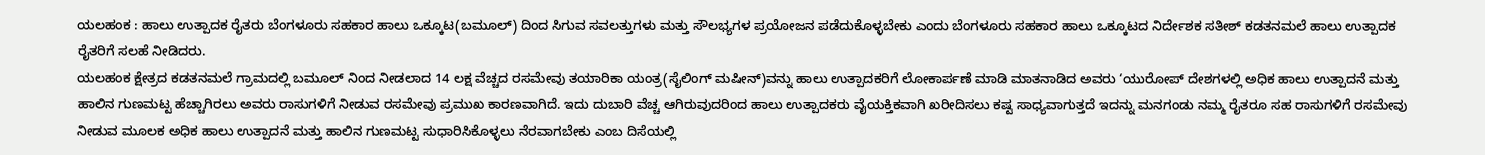ಯಲಹಂಕ : ಹಾಲು ಉತ್ಪಾದಕ ರೈತರು ಬೆಂಗಳೂರು ಸಹಕಾರ ಹಾಲು ಒಕ್ಕೂಟ(ಬಮೂಲ್) ದಿಂದ ಸಿಗುವ ಸವಲತ್ತುಗಳು ಮತ್ತು ಸೌಲಭ್ಯಗಳ ಪ್ರಯೋಜನ ಪಡೆದುಕೊಳ್ಳಬೇಕು ಎಂದು ಬೆಂಗಳೂರು ಸಹಕಾರ ಹಾಲು ಒಕ್ಕೂಟದ ನಿರ್ದೇಶಕ ಸತೀಶ್ ಕಡತನಮಲೆ ಹಾಲು ಉತ್ಪಾದಕ ರೈತರಿಗೆ ಸಲಹೆ ನೀಡಿದರು.
ಯಲಹಂಕ ಕ್ಷೇತ್ರದ ಕಡತನಮಲೆ ಗ್ರಾಮದಲ್ಲಿ ಬಮೂಲ್ ನಿಂದ ನೀಡಲಾದ 14 ಲಕ್ಷ ವೆಚ್ಚದ ರಸಮೇವು ತಯಾರಿಕಾ ಯಂತ್ರ(ಸೈಲಿಂಗ್ ಮಷೀನ್)ವನ್ನು ಹಾಲು ಉತ್ಪಾದಕರಿಗೆ ಲೋಕಾರ್ಪಣೆ ಮಾಡಿ ಮಾತನಾಡಿದ ಅವರು ‘ಯುರೋಪ್ ದೇಶಗಳಲ್ಲಿ ಅಧಿಕ ಹಾಲು ಉತ್ಪಾದನೆ ಮತ್ತು ಹಾಲಿನ ಗುಣಮಟ್ಟ ಹೆಚ್ಚಾಗಿರಲು ಅವರು ರಾಸುಗಳಿಗೆ ನೀಡುವ ರಸಮೇವು ಪ್ರಮುಖ ಕಾರಣವಾಗಿದೆ. ಇದು ದುಬಾರಿ ವೆಚ್ಚ ಆಗಿರುವುದರಿಂದ ಹಾಲು ಉತ್ಪಾದಕರು ವೈಯಕ್ತಿಕವಾಗಿ ಖರೀದಿಸಲು ಕಷ್ಟ ಸಾಧ್ಯವಾಗುತ್ತದೆ ಇದನ್ನು ಮನಗಂಡು ನಮ್ಮ ರೈತರೂ ಸಹ ರಾಸುಗಳಿಗೆ ರಸಮೇವು ನೀಡುವ ಮೂಲಕ ಅಧಿಕ ಹಾಲು ಉತ್ಪಾದನೆ ಮತ್ತು ಹಾಲಿನ ಗುಣಮಟ್ಟ ಸುಧಾರಿಸಿಕೊಳ್ಳಲು ನೆರವಾಗಬೇಕು ಎಂಬ ದಿಸೆಯಲ್ಲಿ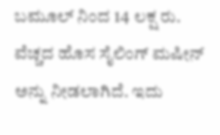ಬಮೂಲ್ ನಿಂದ 14 ಲಕ್ಷ ರು. ವೆಚ್ಚದ ಹೊಸ ಸೈಲಿಂಗ್ ಮಷೀನ್ ಅನ್ನು ನೀಡಲಾಗಿದೆ. ಇದು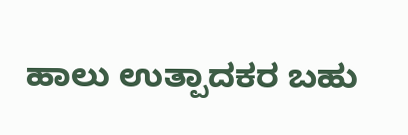ಹಾಲು ಉತ್ಪಾದಕರ ಬಹು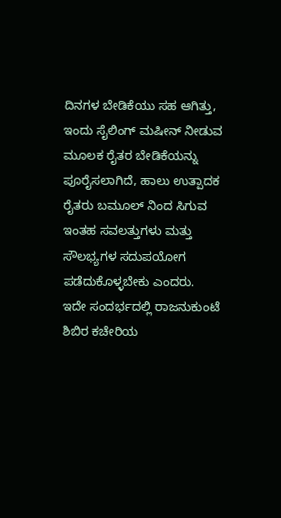ದಿನಗಳ ಬೇಡಿಕೆಯು ಸಹ ಆಗಿತ್ತು, ಇಂದು ಸೈಲಿಂಗ್ ಮಷೀನ್ ನೀಡುವ ಮೂಲಕ ರೈತರ ಬೇಡಿಕೆಯನ್ನು ಪೂರೈಸಲಾಗಿದೆ, ಹಾಲು ಉತ್ಪಾದಕ ರೈತರು ಬಮೂಲ್ ನಿಂದ ಸಿಗುವ ಇಂತಹ ಸವಲತ್ತುಗಳು ಮತ್ತು ಸೌಲಭ್ಯಗಳ ಸದುಪಯೋಗ ಪಡೆದುಕೊಳ್ಳಬೇಕು ಎಂದರು.
ಇದೇ ಸಂದರ್ಭದಲ್ಲಿ ರಾಜನುಕುಂಟೆ ಶಿಬಿರ ಕಚೇರಿಯ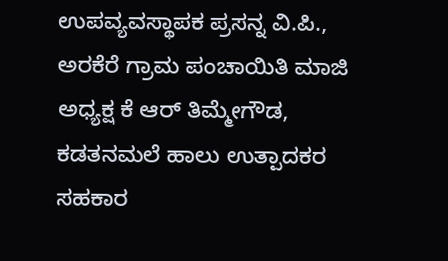ಉಪವ್ಯವಸ್ಥಾಪಕ ಪ್ರಸನ್ನ ವಿ.ಪಿ., ಅರಕೆರೆ ಗ್ರಾಮ ಪಂಚಾಯಿತಿ ಮಾಜಿ ಅಧ್ಯಕ್ಷ ಕೆ ಆರ್ ತಿಮ್ಮೇಗೌಡ, ಕಡತನಮಲೆ ಹಾಲು ಉತ್ಪಾದಕರ ಸಹಕಾರ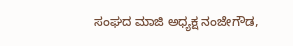ಸಂಘದ ಮಾಜಿ ಅಧ್ಯಕ್ಷ ನಂಜೇಗೌಡ,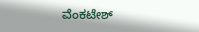ವೆಂಕಟೇಶ್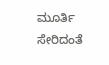ಮೂರ್ತಿ ಸೇರಿದಂತೆ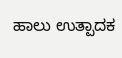ಹಾಲು ಉತ್ಪಾದಕ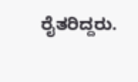ರೈತರಿದ್ದರು.